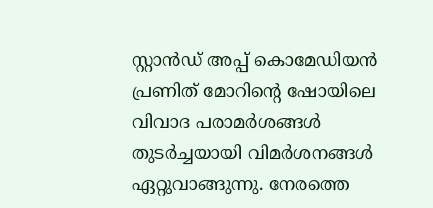സ്റ്റാൻഡ് അപ്പ് കൊമേഡിയൻ പ്രണിത് മോറിന്റെ ഷോയിലെ വിവാദ പരാമർശങ്ങൾ തുടർച്ചയായി വിമർശനങ്ങൾ ഏറ്റുവാങ്ങുന്നു. നേരത്തെ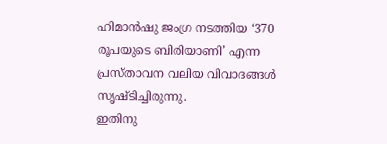ഹിമാൻഷു ജംഗ്ര നടത്തിയ ‘370 രൂപയുടെ ബിരിയാണി’ എന്ന പ്രസ്താവന വലിയ വിവാദങ്ങൾ സൃഷ്ടിച്ചിരുന്നു.
ഇതിനു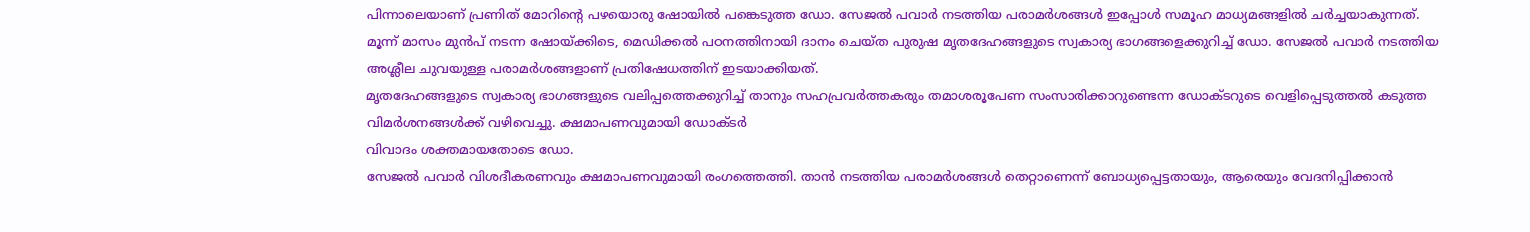പിന്നാലെയാണ് പ്രണിത് മോറിന്റെ പഴയൊരു ഷോയിൽ പങ്കെടുത്ത ഡോ. സേജൽ പവാർ നടത്തിയ പരാമർശങ്ങൾ ഇപ്പോൾ സമൂഹ മാധ്യമങ്ങളിൽ ചർച്ചയാകുന്നത്.
മൂന്ന് മാസം മുൻപ് നടന്ന ഷോയ്ക്കിടെ, മെഡിക്കൽ പഠനത്തിനായി ദാനം ചെയ്ത പുരുഷ മൃതദേഹങ്ങളുടെ സ്വകാര്യ ഭാഗങ്ങളെക്കുറിച്ച് ഡോ. സേജൽ പവാർ നടത്തിയ അശ്ലീല ചുവയുള്ള പരാമർശങ്ങളാണ് പ്രതിഷേധത്തിന് ഇടയാക്കിയത്.
മൃതദേഹങ്ങളുടെ സ്വകാര്യ ഭാഗങ്ങളുടെ വലിപ്പത്തെക്കുറിച്ച് താനും സഹപ്രവർത്തകരും തമാശരൂപേണ സംസാരിക്കാറുണ്ടെന്ന ഡോക്ടറുടെ വെളിപ്പെടുത്തൽ കടുത്ത വിമർശനങ്ങൾക്ക് വഴിവെച്ചു. ക്ഷമാപണവുമായി ഡോക്ടർ
വിവാദം ശക്തമായതോടെ ഡോ.
സേജൽ പവാർ വിശദീകരണവും ക്ഷമാപണവുമായി രംഗത്തെത്തി. താൻ നടത്തിയ പരാമർശങ്ങൾ തെറ്റാണെന്ന് ബോധ്യപ്പെട്ടതായും, ആരെയും വേദനിപ്പിക്കാൻ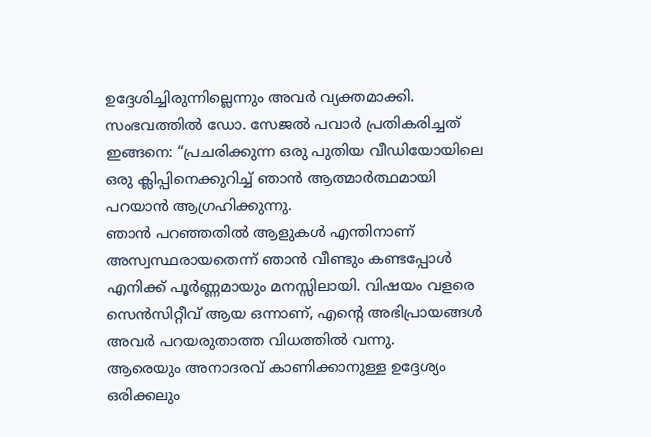ഉദ്ദേശിച്ചിരുന്നില്ലെന്നും അവർ വ്യക്തമാക്കി.
സംഭവത്തിൽ ഡോ. സേജൽ പവാർ പ്രതികരിച്ചത് ഇങ്ങനെ: “പ്രചരിക്കുന്ന ഒരു പുതിയ വീഡിയോയിലെ ഒരു ക്ലിപ്പിനെക്കുറിച്ച് ഞാൻ ആത്മാർത്ഥമായി പറയാൻ ആഗ്രഹിക്കുന്നു.
ഞാൻ പറഞ്ഞതിൽ ആളുകൾ എന്തിനാണ് അസ്വസ്ഥരായതെന്ന് ഞാൻ വീണ്ടും കണ്ടപ്പോൾ എനിക്ക് പൂർണ്ണമായും മനസ്സിലായി. വിഷയം വളരെ സെൻസിറ്റീവ് ആയ ഒന്നാണ്, എന്റെ അഭിപ്രായങ്ങൾ അവർ പറയരുതാത്ത വിധത്തിൽ വന്നു.
ആരെയും അനാദരവ് കാണിക്കാനുള്ള ഉദ്ദേശ്യം ഒരിക്കലും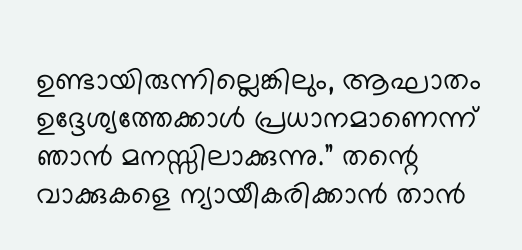ഉണ്ടായിരുന്നില്ലെങ്കിലും, ആഘാതം ഉദ്ദേശ്യത്തേക്കാൾ പ്രധാനമാണെന്ന് ഞാൻ മനസ്സിലാക്കുന്നു.” തന്റെ വാക്കുകളെ ന്യായീകരിക്കാൻ താൻ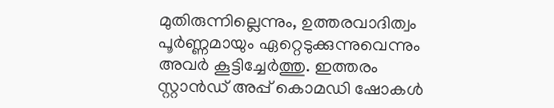മുതിരുന്നില്ലെന്നും, ഉത്തരവാദിത്വം പൂർണ്ണമായും ഏറ്റെടുക്കുന്നുവെന്നും അവർ കൂട്ടിച്ചേർത്തു. ഇത്തരം സ്റ്റാൻഡ് അപ്പ് കൊമഡി ഷോകൾ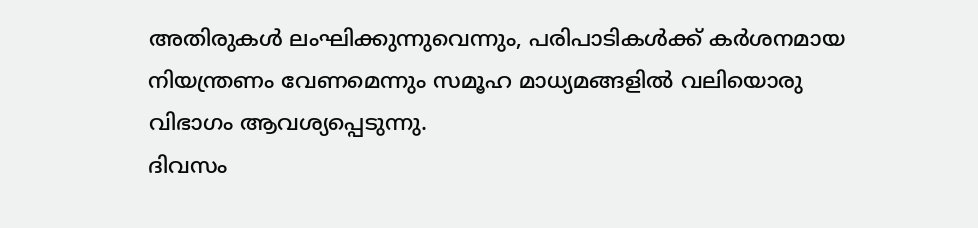അതിരുകൾ ലംഘിക്കുന്നുവെന്നും, പരിപാടികൾക്ക് കർശനമായ നിയന്ത്രണം വേണമെന്നും സമൂഹ മാധ്യമങ്ങളിൽ വലിയൊരു വിഭാഗം ആവശ്യപ്പെടുന്നു.
ദിവസം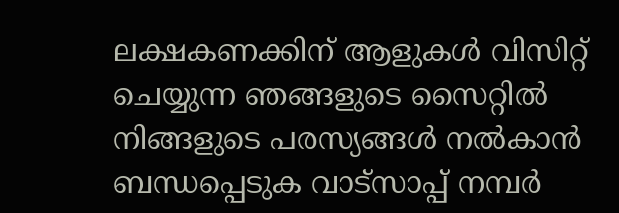ലക്ഷകണക്കിന് ആളുകൾ വിസിറ്റ് ചെയ്യുന്ന ഞങ്ങളുടെ സൈറ്റിൽ നിങ്ങളുടെ പരസ്യങ്ങൾ നൽകാൻ ബന്ധപ്പെടുക വാട്സാപ്പ് നമ്പർ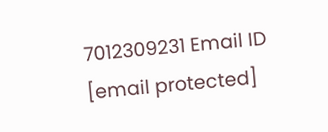7012309231 Email ID [email protected]